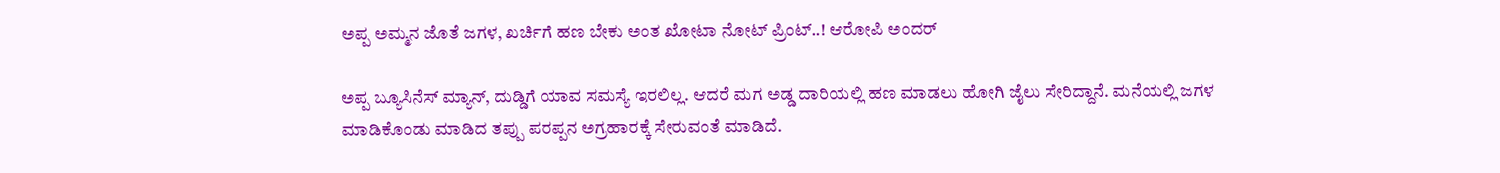ಅಪ್ಪ ಅಮ್ಮನ ಜೊತೆ ಜಗಳ, ಖರ್ಚಿಗೆ ಹಣ ಬೇಕು ಅಂತ ಖೋಟಾ ನೋಟ್‌ ಪ್ರಿಂಟ್‌..! ಆರೋಪಿ ಅಂದರ್‌

ಅಪ್ಪ ಬ್ಯೂಸಿನೆಸ್ ಮ್ಯಾನ್, ದುಡ್ಡಿಗೆ ಯಾವ ಸಮಸ್ಯೆ ಇರಲಿಲ್ಲ. ಆದರೆ ಮಗ ಅಡ್ಡ ದಾರಿಯಲ್ಲಿ ಹಣ ಮಾಡಲು ಹೋಗಿ ಜೈಲು ಸೇರಿದ್ದಾನೆ. ಮನೆಯಲ್ಲಿ‌ ಜಗಳ ಮಾಡಿಕೊಂಡು ಮಾಡಿದ ತಪ್ಪು ಪರಪ್ಪನ ಅಗ್ರಹಾರಕ್ಕೆ ಸೇರುವಂತೆ ಮಾಡಿದೆ.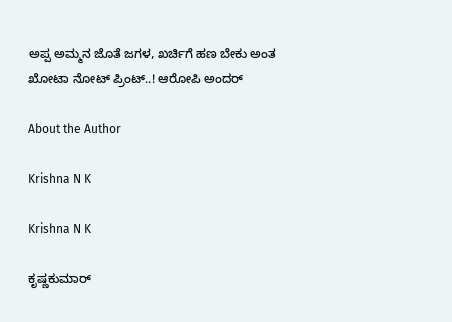ಅಪ್ಪ ಅಮ್ಮನ ಜೊತೆ ಜಗಳ, ಖರ್ಚಿಗೆ ಹಣ ಬೇಕು ಅಂತ ಖೋಟಾ ನೋಟ್‌ ಪ್ರಿಂಟ್‌..! ಆರೋಪಿ ಅಂದರ್‌

About the Author

Krishna N K

Krishna N K

ಕೃಷ್ಣಕುಮಾರ್‌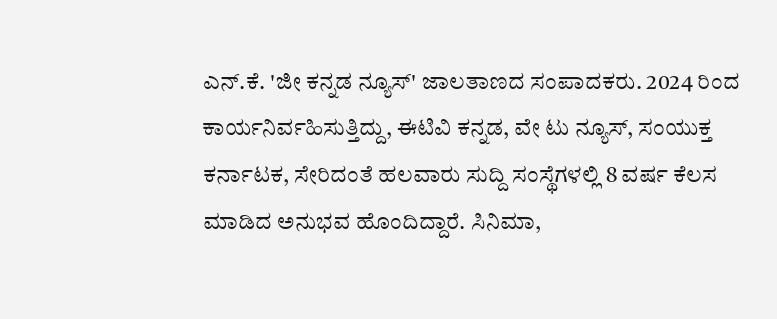ಎನ್‌.ಕೆ. 'ಜೀ ಕನ್ನಡ ನ್ಯೂಸ್‌' ಜಾಲತಾಣದ ಸಂಪಾದಕರು. 2024 ರಿಂದ ಕಾರ್ಯನಿರ್ವಹಿಸುತ್ತಿದ್ದು, ಈಟಿವಿ ಕನ್ನಡ, ವೇ ಟು ನ್ಯೂಸ್‌, ಸಂಯುಕ್ತ ಕರ್ನಾಟಕ, ಸೇರಿದಂತೆ ಹಲವಾರು ಸುದ್ದಿ ಸಂಸ್ಥೆಗಳಲ್ಲಿ 8 ವರ್ಷ ಕೆಲಸ ಮಾಡಿದ ಅನುಭವ ಹೊಂದಿದ್ದಾರೆ. ಸಿನಿಮಾ,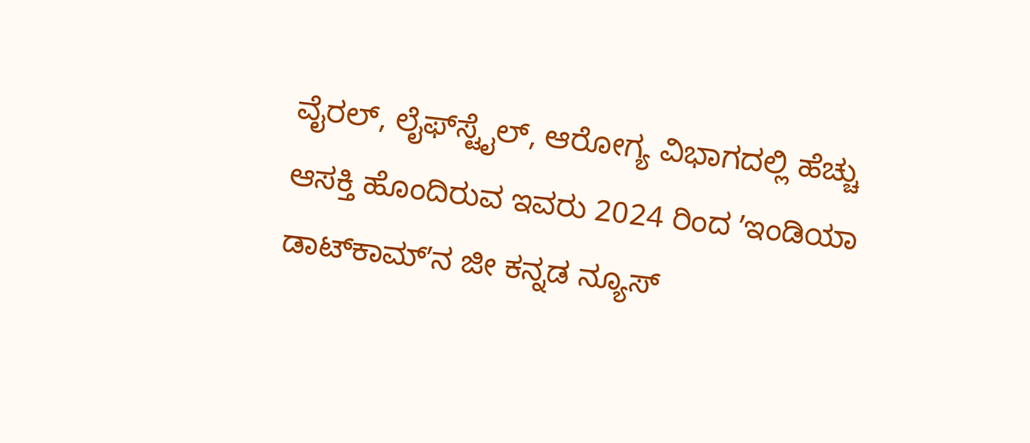ವೈರಲ್‌, ಲೈಫ್‌ಸ್ಟೈಲ್‌, ಆರೋಗ್ಯ ವಿಭಾಗದಲ್ಲಿ ಹೆಚ್ಚು ಆಸಕ್ತಿ ಹೊಂದಿರುವ ಇವರು 2024 ರಿಂದ ʼಇಂಡಿಯಾ ಡಾಟ್‌ಕಾಮ್‌ʼನ ಜೀ ಕನ್ನಡ ನ್ಯೂಸ್‌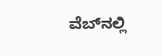ವೆಬ್‌ನಲ್ಲಿ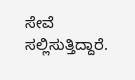ಸೇವೆ ಸಲ್ಲಿಸುತ್ತಿದ್ದಾರೆ.